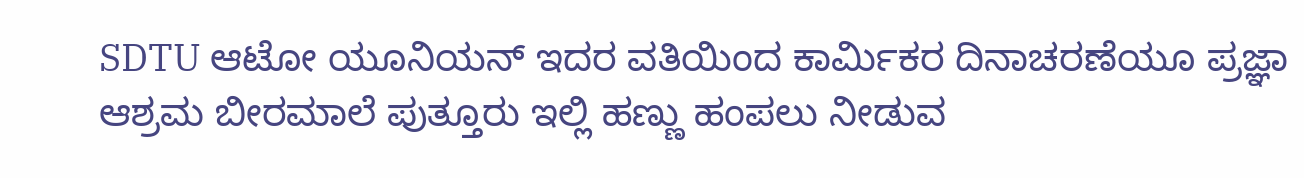SDTU ಆಟೋ ಯೂನಿಯನ್ ಇದರ ವತಿಯಿಂದ ಕಾರ್ಮಿಕರ ದಿನಾಚರಣೆಯೂ ಪ್ರಜ್ಞಾ ಆಶ್ರಮ ಬೀರಮಾಲೆ ಪುತ್ತೂರು ಇಲ್ಲಿ ಹಣ್ಣು ಹಂಪಲು ನೀಡುವ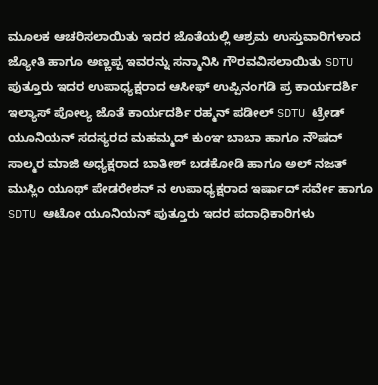ಮೂಲಕ ಆಚರಿಸಲಾಯಿತು ಇದರ ಜೊತೆಯಲ್ಲಿ ಆಶ್ರಮ ಉಸ್ತುವಾರಿಗಳಾದ ಜ್ಯೋತಿ ಹಾಗೂ ಅಣ್ಣಪ್ಪ ಇವರನ್ನು ಸನ್ಮಾನಿಸಿ ಗೌರವವಿಸಲಾಯಿತು SDTU ಪುತ್ತೂರು ಇದರ ಉಪಾಧ್ಯಕ್ಷರಾದ ಆಸೀಫ್ ಉಪ್ಪಿನಂಗಡಿ ಪ್ರ ಕಾರ್ಯದರ್ಶಿ ಇಲ್ಯಾಸ್ ಪೋಲ್ಯ ಜೊತೆ ಕಾರ್ಯದರ್ಶಿ ರಹ್ಮನ್ ಪಡೀಲ್ SDTU ಟ್ರೇಡ್ ಯೂನಿಯನ್ ಸದಸ್ಯರದ ಮಹಮ್ಮದ್ ಕುಂಞ ಬಾಬಾ ಹಾಗೂ ನೌಷದ್ ಸಾಲ್ಮರ ಮಾಜಿ ಅಧ್ಯಕ್ಷರಾದ ಬಾತೀಶ್ ಬಡಕೋಡಿ ಹಾಗೂ ಅಲ್ ನಜತ್ ಮುಸ್ಲಿಂ ಯೂಥ್ ಪೇಡರೇಶನ್ ನ ಉಪಾಧ್ಯಕ್ಷರಾದ ಇರ್ಷಾದ್ ಸರ್ವೇ ಹಾಗೂ SDTU ಆಟೋ ಯೂನಿಯನ್ ಪುತ್ತೂರು ಇದರ ಪದಾಧಿಕಾರಿಗಳು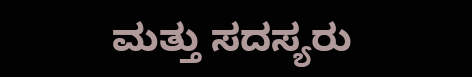ಮತ್ತು ಸದಸ್ಯರು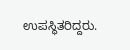ಉಪಸ್ಥಿತರಿದ್ದರು.